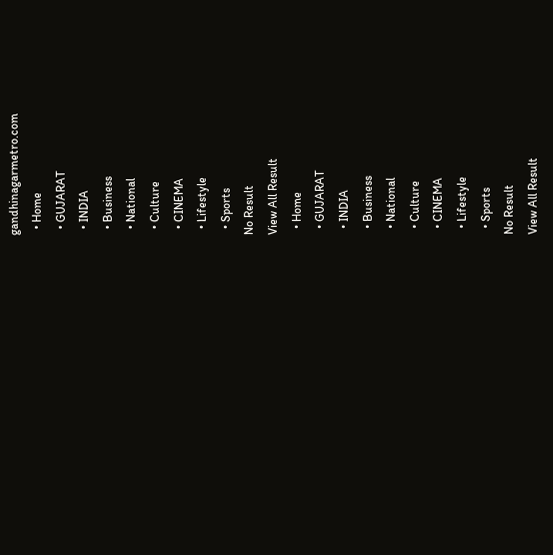gandhinagarmetro.com
  • Home
  • GUJARAT
  • INDIA
  • Business
  • National
  • Culture
  • CINEMA
  • Lifestyle
  • Sports
No Result
View All Result
  • Home
  • GUJARAT
  • INDIA
  • Business
  • National
  • Culture
  • CINEMA
  • Lifestyle
  • Sports
No Result
View All Result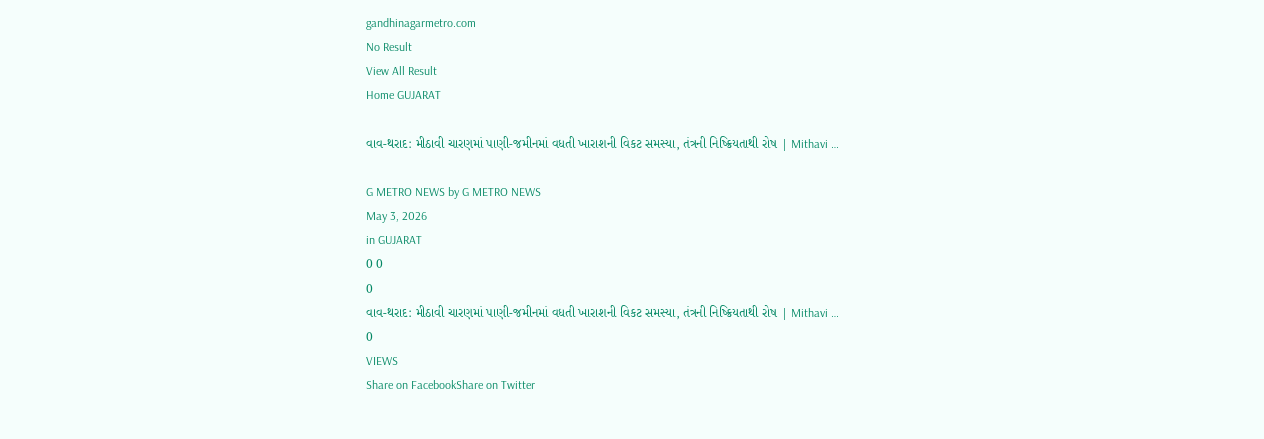gandhinagarmetro.com
No Result
View All Result
Home GUJARAT

વાવ-થરાદ: મીઠાવી ચારણમાં પાણી-જમીનમાં વધતી ખારાશની વિકટ સમસ્યા, તંત્રની નિષ્ક્રિયતાથી રોષ | Mithavi …

G METRO NEWS by G METRO NEWS
May 3, 2026
in GUJARAT
0 0
0
વાવ-થરાદ: મીઠાવી ચારણમાં પાણી-જમીનમાં વધતી ખારાશની વિકટ સમસ્યા, તંત્રની નિષ્ક્રિયતાથી રોષ | Mithavi …
0
VIEWS
Share on FacebookShare on Twitter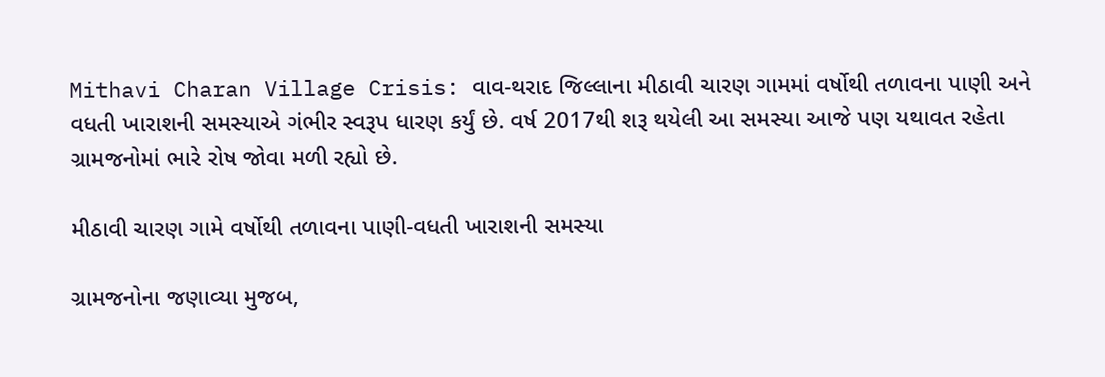Mithavi Charan Village Crisis: વાવ-થરાદ જિલ્લાના મીઠાવી ચારણ ગામમાં વર્ષોથી તળાવના પાણી અને વધતી ખારાશની સમસ્યાએ ગંભીર સ્વરૂપ ધારણ કર્યું છે. વર્ષ 2017થી શરૂ થયેલી આ સમસ્યા આજે પણ યથાવત રહેતા ગ્રામજનોમાં ભારે રોષ જોવા મળી રહ્યો છે.

મીઠાવી ચારણ ગામે વર્ષોથી તળાવના પાણી-વધતી ખારાશની સમસ્યા

ગ્રામજનોના જણાવ્યા મુજબ,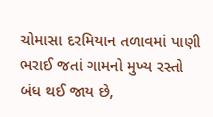ચોમાસા દરમિયાન તળાવમાં પાણી ભરાઈ જતાં ગામનો મુખ્ય રસ્તો બંધ થઈ જાય છે,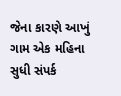જેના કારણે આખું ગામ એક મહિના સુધી સંપર્ક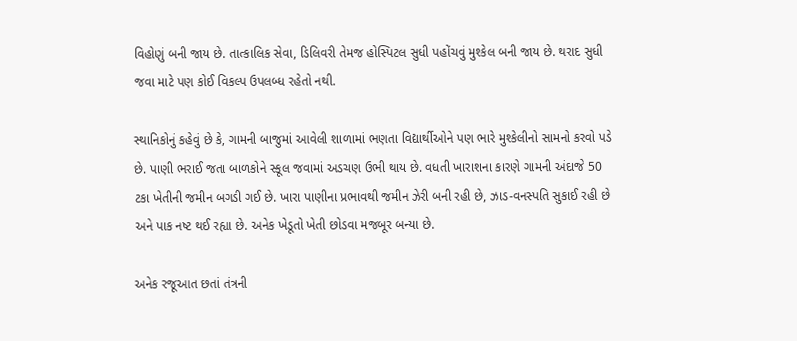વિહોણું બની જાય છે. તાત્કાલિક સેવા, ડિલિવરી તેમજ હોસ્પિટલ સુધી પહોંચવું મુશ્કેલ બની જાય છે. થરાદ સુધી જવા માટે પણ કોઈ વિકલ્પ ઉપલબ્ધ રહેતો નથી.

સ્થાનિકોનું કહેવું છે કે, ગામની બાજુમાં આવેલી શાળામાં ભણતા વિદ્યાર્થીઓને પણ ભારે મુશ્કેલીનો સામનો કરવો પડે છે. પાણી ભરાઈ જતા બાળકોને સ્કૂલ જવામાં અડચણ ઉભી થાય છે. વધતી ખારાશના કારણે ગામની અંદાજે 50 ટકા ખેતીની જમીન બગડી ગઈ છે. ખારા પાણીના પ્રભાવથી જમીન ઝેરી બની રહી છે, ઝાડ-વનસ્પતિ સુકાઈ રહી છે અને પાક નષ્ટ થઈ રહ્યા છે. અનેક ખેડૂતો ખેતી છોડવા મજબૂર બન્યા છે.

અનેક રજૂઆત છતાં તંત્રની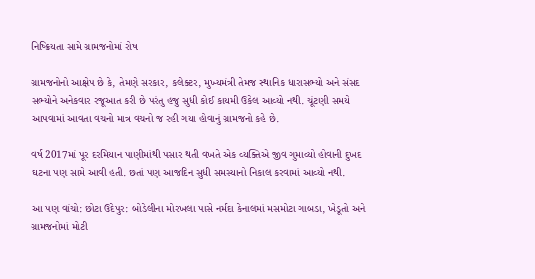નિષ્ક્રિયતા સામે ગ્રામજનોમાં રોષ

ગ્રામજનોનો આક્ષેપ છે કે, તેમણે સરકાર, કલેક્ટર, મુખ્યમંત્રી તેમજ સ્થાનિક ધારાસભ્યો અને સંસદ સભ્યોને અનેકવાર રજૂઆત કરી છે પરંતુ હજુ સુધી કોઈ કાયમી ઉકેલ આવ્યો નથી. ચૂંટણી સમયે આપવામાં આવતા વચનો માત્ર વચનો જ રહી ગયા હોવાનું ગ્રામજનો કહે છે.

વર્ષ 2017માં પૂર દરમિયાન પાણીમાંથી પસાર થતી વખતે એક વ્યક્તિએ જીવ ગુમાવ્યો હોવાની દુખદ ઘટના પણ સામે આવી હતી. છતાં પણ આજદિન સુધી સમસ્યાનો નિકાલ કરવામાં આવ્યો નથી.

આ પણ વાંચો: છોટા ઉદેપુર: બોડેલીના મોરખલા પાસે નર્મદા કેનાલમાં મસમોટા ગાબડા, ખેડૂતો અને ગ્રામજનોમાં મોટી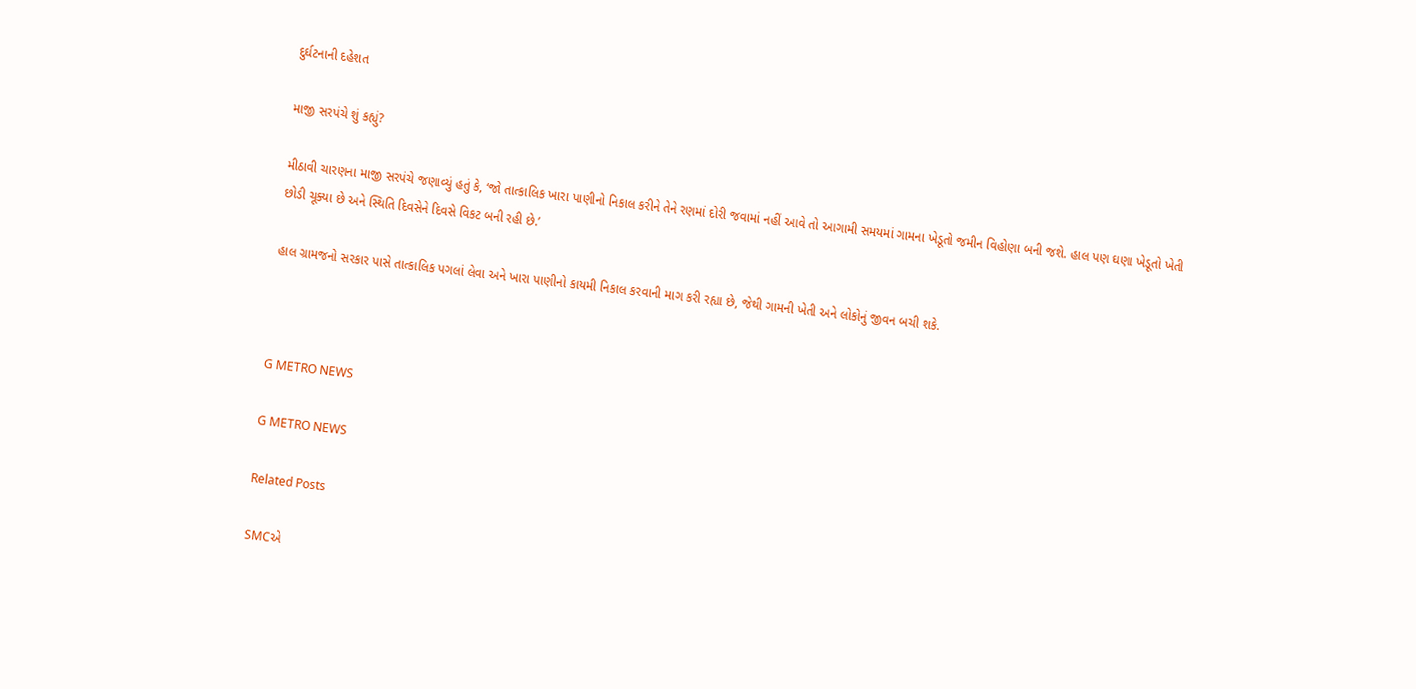દુર્ઘટનાની દહેશત

માજી સરપંચે શું કહ્યું?

મીઠાવી ચારણના માજી સરપંચે જણાવ્યું હતું કે, ‘જો તાત્કાલિક ખારા પાણીનો નિકાલ કરીને તેને રણમાં દોરી જવામાં નહીં આવે તો આગામી સમયમાં ગામના ખેડૂતો જમીન વિહોણા બની જશે. હાલ પણ ઘણા ખેડૂતો ખેતી છોડી ચૂક્યા છે અને સ્થિતિ દિવસેને દિવસે વિકટ બની રહી છે.’

હાલ ગ્રામજનો સરકાર પાસે તાત્કાલિક પગલાં લેવા અને ખારા પાણીનો કાયમી નિકાલ કરવાની માગ કરી રહ્યા છે, જેથી ગામની ખેતી અને લોકોનું જીવન બચી શકે.



G METRO NEWS

G METRO NEWS

Related Posts

SMCએ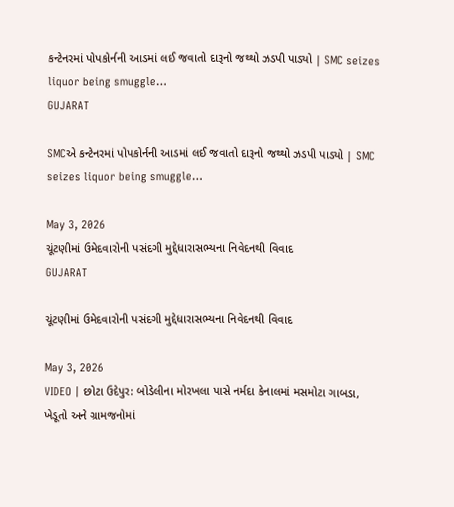કન્ટેનરમાં પોપકોર્નની આડમાં લઈ જવાતો દારૂનો જથ્થો ઝડપી પાડ્યો | SMC seizes liquor being smuggle…
GUJARAT

SMCએ કન્ટેનરમાં પોપકોર્નની આડમાં લઈ જવાતો દારૂનો જથ્થો ઝડપી પાડ્યો | SMC seizes liquor being smuggle…

May 3, 2026
ચૂંટણીમાં ઉમેદવારોની પસંદગી મુદ્દેધારાસભ્યના નિવેદનથી વિવાદ
GUJARAT

ચૂંટણીમાં ઉમેદવારોની પસંદગી મુદ્દેધારાસભ્યના નિવેદનથી વિવાદ

May 3, 2026
VIDEO | છોટા ઉદેપુર: બોડેલીના મોરખલા પાસે નર્મદા કેનાલમાં મસમોટા ગાબડા, ખેડૂતો અને ગ્રામજનોમાં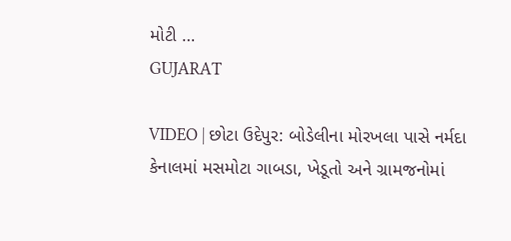મોટી …
GUJARAT

VIDEO | છોટા ઉદેપુર: બોડેલીના મોરખલા પાસે નર્મદા કેનાલમાં મસમોટા ગાબડા, ખેડૂતો અને ગ્રામજનોમાં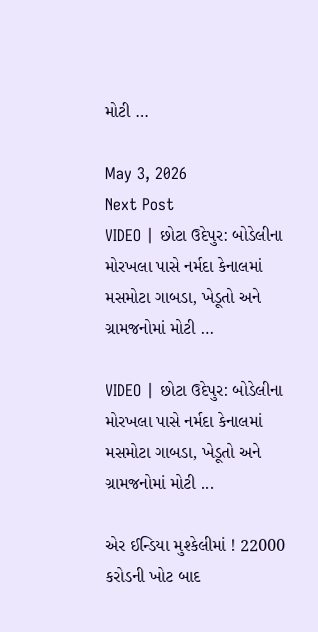મોટી …

May 3, 2026
Next Post
VIDEO | છોટા ઉદેપુર: બોડેલીના મોરખલા પાસે નર્મદા કેનાલમાં મસમોટા ગાબડા, ખેડૂતો અને ગ્રામજનોમાં મોટી …

VIDEO | છોટા ઉદેપુર: બોડેલીના મોરખલા પાસે નર્મદા કેનાલમાં મસમોટા ગાબડા, ખેડૂતો અને ગ્રામજનોમાં મોટી ...

એર ઈન્ડિયા મુશ્કેલીમાં ! 22000 કરોડની ખોટ બાદ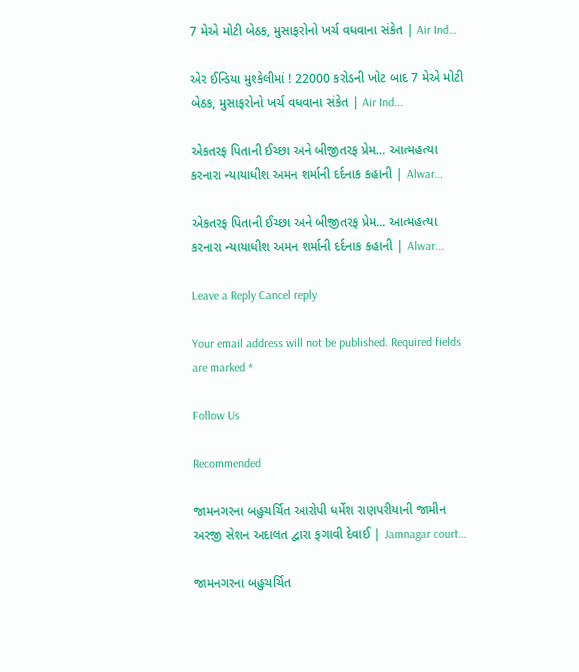7 મેએ મોટી બેઠક, મુસાફરોનો ખર્ચ વધવાના સંકેત | Air Ind…

એર ઈન્ડિયા મુશ્કેલીમાં ! 22000 કરોડની ખોટ બાદ 7 મેએ મોટી બેઠક, મુસાફરોનો ખર્ચ વધવાના સંકેત | Air Ind...

એકતરફ પિતાની ઈચ્છા અને બીજીતરફ પ્રેમ… આત્મહત્યા કરનારા ન્યાયાધીશ અમન શર્માની દર્દનાક કહાની | Alwar…

એકતરફ પિતાની ઈચ્છા અને બીજીતરફ પ્રેમ... આત્મહત્યા કરનારા ન્યાયાધીશ અમન શર્માની દર્દનાક કહાની | Alwar...

Leave a Reply Cancel reply

Your email address will not be published. Required fields are marked *

Follow Us

Recommended

જામનગરના બહુચર્ચિત આરોપી ધર્મેશ રાણપરીયાની જામીન અરજી સેશન અદાલત દ્વારા ફગાવી દેવાઈ | Jamnagar court…

જામનગરના બહુચર્ચિત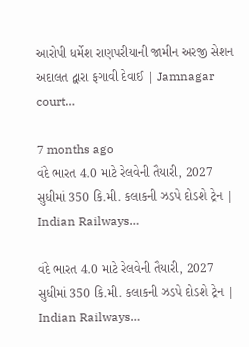આરોપી ધર્મેશ રાણપરીયાની જામીન અરજી સેશન અદાલત દ્વારા ફગાવી દેવાઈ | Jamnagar court…

7 months ago
વંદે ભારત 4.0 માટે રેલવેની તૈયારી, 2027 સુધીમાં 350 કિ.મી. કલાકની ઝડપે દોડશે ટ્રેન | Indian Railways…

વંદે ભારત 4.0 માટે રેલવેની તૈયારી, 2027 સુધીમાં 350 કિ.મી. કલાકની ઝડપે દોડશે ટ્રેન | Indian Railways…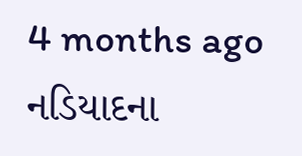4 months ago
નડિયાદના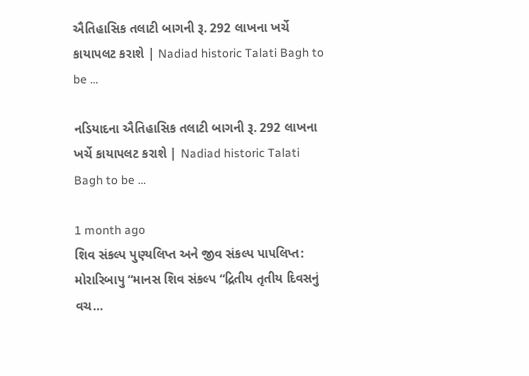ઐતિહાસિક તલાટી બાગની રૂ. 292 લાખના ખર્ચે કાયાપલટ કરાશે | Nadiad historic Talati Bagh to be …

નડિયાદના ઐતિહાસિક તલાટી બાગની રૂ. 292 લાખના ખર્ચે કાયાપલટ કરાશે | Nadiad historic Talati Bagh to be …

1 month ago
શિવ સંકલ્પ પુણ્યલિપ્ત અને જીવ સંકલ્પ પાપલિપ્ત: મોરારિબાપુ “માનસ શિવ સંકલ્પ “દ્રિતીય તૃતીય દિવસનું વચ…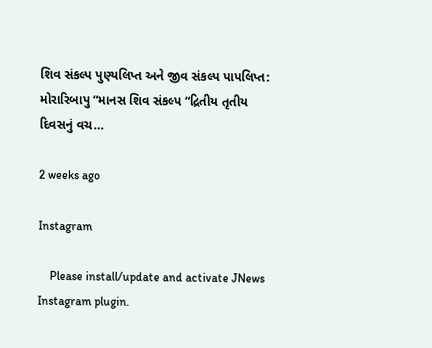શિવ સંકલ્પ પુણ્યલિપ્ત અને જીવ સંકલ્પ પાપલિપ્ત: મોરારિબાપુ “માનસ શિવ સંકલ્પ “દ્રિતીય તૃતીય દિવસનું વચ…

2 weeks ago

Instagram

    Please install/update and activate JNews Instagram plugin.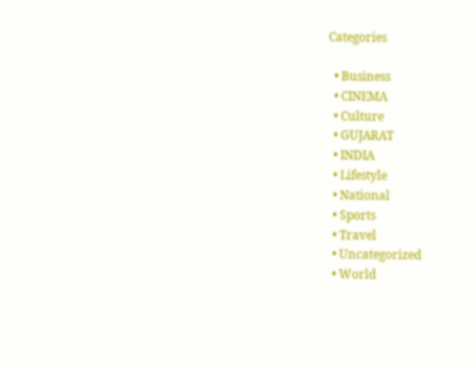Categories

  • Business
  • CINEMA
  • Culture
  • GUJARAT
  • INDIA
  • Lifestyle
  • National
  • Sports
  • Travel
  • Uncategorized
  • World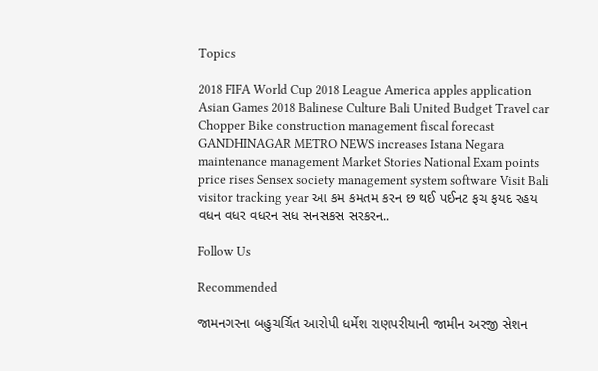Topics

2018 FIFA World Cup 2018 League America apples application Asian Games 2018 Balinese Culture Bali United Budget Travel car Chopper Bike construction management fiscal forecast GANDHINAGAR METRO NEWS increases Istana Negara maintenance management Market Stories National Exam points price rises Sensex society management system software Visit Bali visitor tracking year આ કમ કમતમ કરન છ થઈ પઈનટ ફચ ફયદ રહય વધન વધર વધરન સધ સનસકસ સરકરન..

Follow Us

Recommended

જામનગરના બહુચર્ચિત આરોપી ધર્મેશ રાણપરીયાની જામીન અરજી સેશન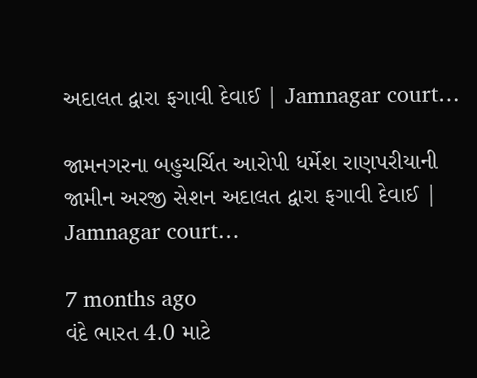અદાલત દ્વારા ફગાવી દેવાઈ | Jamnagar court…

જામનગરના બહુચર્ચિત આરોપી ધર્મેશ રાણપરીયાની જામીન અરજી સેશન અદાલત દ્વારા ફગાવી દેવાઈ | Jamnagar court…

7 months ago
વંદે ભારત 4.0 માટે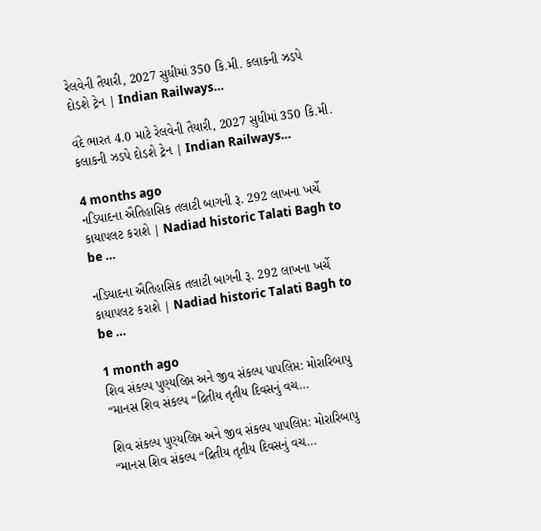રેલવેની તૈયારી, 2027 સુધીમાં 350 કિ.મી. કલાકની ઝડપે દોડશે ટ્રેન | Indian Railways…

વંદે ભારત 4.0 માટે રેલવેની તૈયારી, 2027 સુધીમાં 350 કિ.મી. કલાકની ઝડપે દોડશે ટ્રેન | Indian Railways…

4 months ago
નડિયાદના ઐતિહાસિક તલાટી બાગની રૂ. 292 લાખના ખર્ચે કાયાપલટ કરાશે | Nadiad historic Talati Bagh to be …

નડિયાદના ઐતિહાસિક તલાટી બાગની રૂ. 292 લાખના ખર્ચે કાયાપલટ કરાશે | Nadiad historic Talati Bagh to be …

1 month ago
શિવ સંકલ્પ પુણ્યલિપ્ત અને જીવ સંકલ્પ પાપલિપ્ત: મોરારિબાપુ “માનસ શિવ સંકલ્પ “દ્રિતીય તૃતીય દિવસનું વચ…

શિવ સંકલ્પ પુણ્યલિપ્ત અને જીવ સંકલ્પ પાપલિપ્ત: મોરારિબાપુ “માનસ શિવ સંકલ્પ “દ્રિતીય તૃતીય દિવસનું વચ…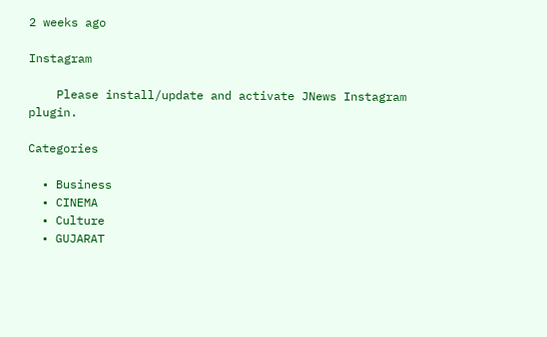2 weeks ago

Instagram

    Please install/update and activate JNews Instagram plugin.

Categories

  • Business
  • CINEMA
  • Culture
  • GUJARAT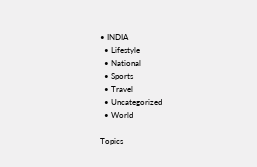• INDIA
  • Lifestyle
  • National
  • Sports
  • Travel
  • Uncategorized
  • World

Topics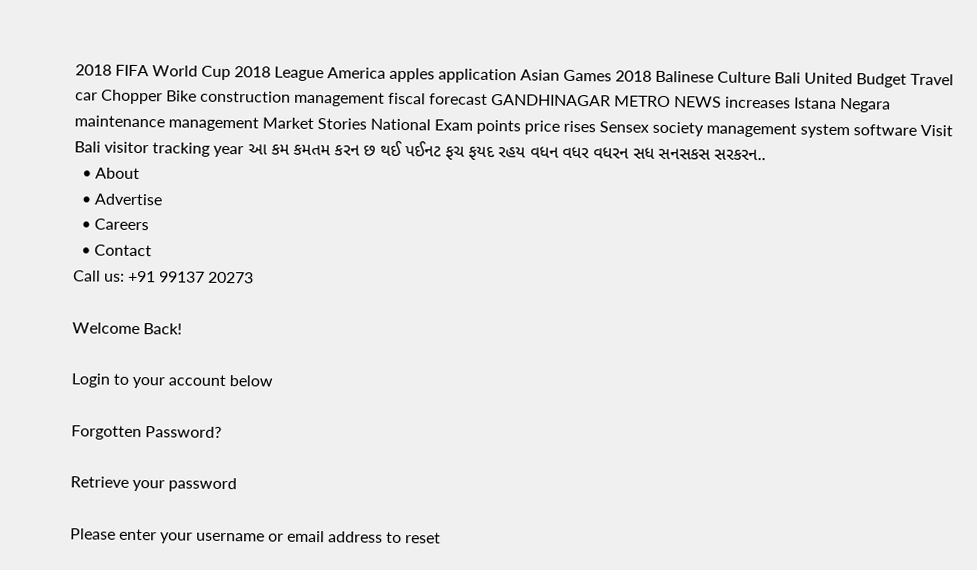2018 FIFA World Cup 2018 League America apples application Asian Games 2018 Balinese Culture Bali United Budget Travel car Chopper Bike construction management fiscal forecast GANDHINAGAR METRO NEWS increases Istana Negara maintenance management Market Stories National Exam points price rises Sensex society management system software Visit Bali visitor tracking year આ કમ કમતમ કરન છ થઈ પઈનટ ફચ ફયદ રહય વધન વધર વધરન સધ સનસકસ સરકરન..
  • About
  • Advertise
  • Careers
  • Contact
Call us: +91 99137 20273

Welcome Back!

Login to your account below

Forgotten Password?

Retrieve your password

Please enter your username or email address to reset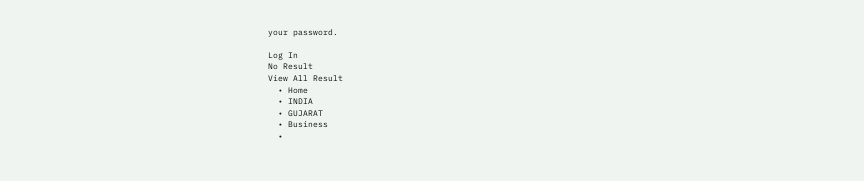your password.

Log In
No Result
View All Result
  • Home
  • INDIA
  • GUJARAT
  • Business
  •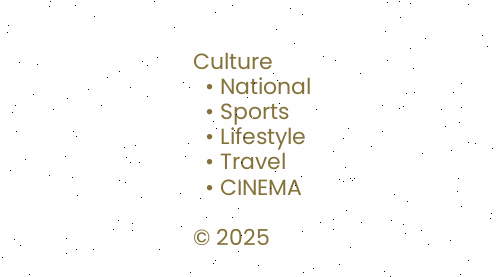Culture
  • National
  • Sports
  • Lifestyle
  • Travel
  • CINEMA

© 2025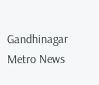Gandhinagar Metro News